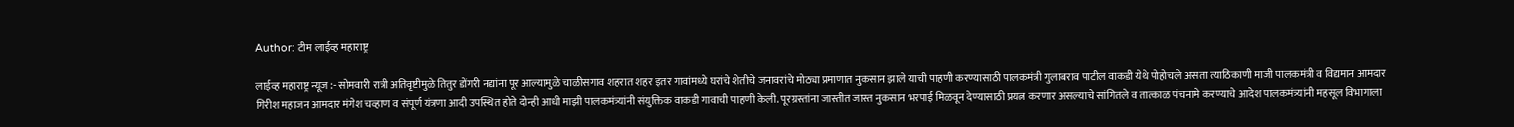Author: टीम लाईव्ह महाराष्ट्र

लाईव्ह महाराष्ट्र न्यूज :- सोमवारी रात्री अतिवृष्टीमुळे तितुर डोंगरी नद्यांना पूर आल्यामुळे चाळीसगाव शहरात शहर इतर गावांमध्ये घरांचे शेतीचे जनावरांचे मोठ्या प्रमाणात नुकसान झाले याची पाहणी करण्यासाठी पालकमंत्री गुलाबराव पाटील वाकडी येथे पोहोचले असता त्याठिकाणी माजी पालकमंत्री व विद्यमान आमदार गिरीश महाजन आमदार मंगेश चव्हाण व संपूर्ण यंत्रणा आदी उपस्थित होते दोन्ही आधी माझी पालकमंत्र्यांनी संयुक्तिक वाकडी गावाची पाहणी केली. पूरग्रस्तांना जास्तीत जास्त नुकसान भरपाई मिळवून देण्यासाठी प्रयत्न करणार असल्याचे सांगितले व तात्काळ पंचनामे करण्याचे आदेश पालकमंत्र्यांनी महसूल विभागाला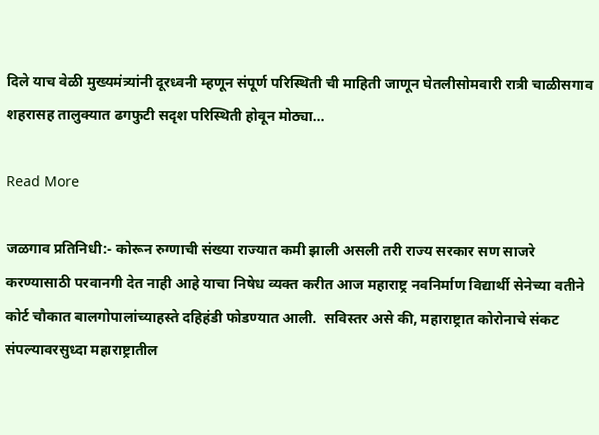दिले याच वेळी मुख्यमंत्र्यांनी दूरध्वनी म्हणून संपूर्ण परिस्थिती ची माहिती जाणून घेतलीसोमवारी रात्री चाळीसगाव शहरासह तालुक्यात ढगफुटी सदृश परिस्थिती होवून मोठ्या…

Read More

जळगाव प्रतिनिधी:- कोरून रुग्णाची संख्या राज्यात कमी झाली असली तरी राज्य सरकार सण साजरे करण्यासाठी परवानगी देत नाही आहे याचा निषेध व्यक्त करीत आज महाराष्ट्र नवनिर्माण विद्यार्थी सेनेच्या वतीने कोर्ट चौकात बालगोपालांच्याहस्ते दहिहंडी फोडण्यात आली.  सविस्तर असे की, महाराष्ट्रात कोरोनाचे संकट संपल्यावरसुध्दा महाराष्ट्रातील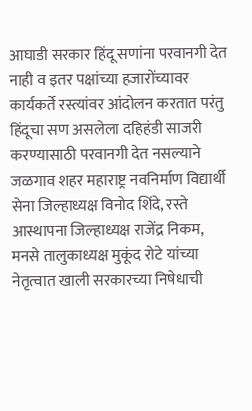आघाडी सरकार हिंदू सणांना परवानगी देत नाही व इतर पक्षांच्या हजारोंच्यावर कार्यकर्ते रस्त्यांवर आंदोलन करतात परंतु हिंदूचा सण असलेला दहिहंडी साजरी करण्यासाठी परवानगी देत नसल्याने जळगाव शहर महाराष्ट्र नवनिर्माण विद्यार्थी सेना जिल्हाध्यक्ष विनोद शिंदे, रस्ते आस्थापना जिल्हाध्यक्ष राजेंद्र निकम, मनसे तालुकाध्यक्ष मुकूंद रोटे यांच्या नेतृत्वात खाली सरकारच्या निषेधाची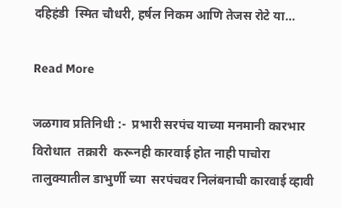दहिहंडी  स्मित चौधरी, हर्षल निकम आणि तेजस रोटे या…

Read More

जळगाव प्रतिनिधी :-  प्रभारी सरपंच याच्या मनमानी कारभार विरोधात  तक्रारी  करूनही कारवाई होत नाही पाचोरा तालुक्यातील डाभुर्णी च्या  सरपंचवर निलंबनाची कारवाई व्हावी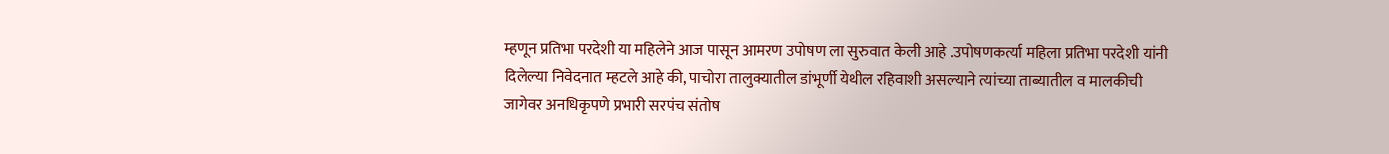म्हणून प्रतिभा परदेशी या महिलेने आज पासून आमरण उपोषण ला सुरुवात केली आहे .उपोषणकर्त्या महिला प्रतिभा परदेशी यांनी दिलेल्या निवेदनात म्हटले आहे की, पाचोरा तालुक्यातील डांभूर्णी येथील रहिवाशी असल्याने त्यांच्या ताब्यातील व मालकीची जागेवर अनधिकृपणे प्रभारी सरपंच संतोष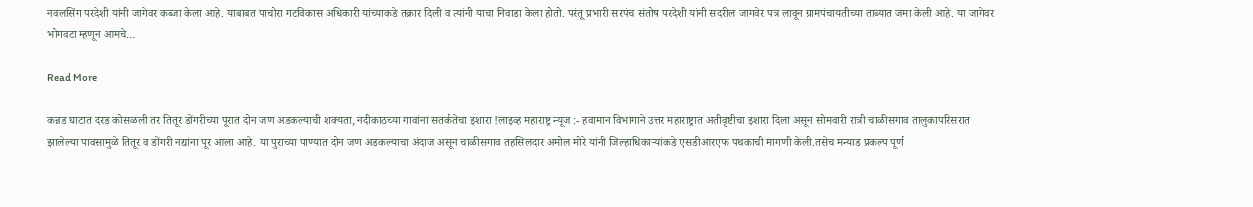नवलसिंग परदेशी यांनी जागेवर कब्जा केला आहे. याबाबत पाचोरा गटविकास अधिकारी यांच्याकडे तक्रार दिली व त्यांनी याचा निवाडा केला होतो. परंतू प्रभारी सरपंच संतोष परदेशी यांनी सदरील जागवेर पत्र लावून ग्रामपंचायतीच्या ताब्यात जमा केली आहे. या जागेवर भोगवटा म्हणून आमचे…

Read More

कन्नड घाटात दरड कोसळली तर तितूर डोंगरीच्या पूरात दोन जण अडकल्याची शक्यता, नदीकाठच्या गावांना सतर्कतेचा इशारा !लाइव्ह महाराष्ट्र न्यूज :- हवामान विभागाने उत्तर महाराष्ट्रात अतीवृष्टीचा इशारा दिला असून सोमवारी रात्री चाळीसगाव तालुकापरिसरात झालेल्या पावसामुळे तितूर व डोंगरी नद्यांना पूर आला आहे. या पुराच्या पाण्यात दोन जण अडकल्याचा अंदाज असून चाळीसगाव तहसिलदार अमोल मोरे यांनी जिल्हाधिकार्‍यांकडे एसडीआरएफ पथकाची मागणी केली.तसेच मन्याड प्रकल्प पूर्ण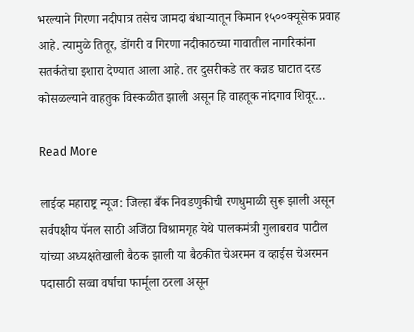भरल्याने गिरणा नदीपात्र तसेच जामदा बंधार्‍यातून किमान १५००क्यूसेक प्रवाह आहे. त्यामुळे तितूर, डोंगरी व गिरणा नदीकाठच्या गावातील नागरिकांना सतर्कतेचा इशारा देण्यात आला आहे. तर दुसरीकडे तर कन्नड घाटात दरड कोसळल्याने वाहतुक विस्कळीत झाली असून हि वाहतूक नांदगाव शिवूर…

Read More

लाईव्ह महाराष्ट्र न्यूज: जिल्हा बँक निवडणुकीची रणधुमाळी सुरू झाली असून सर्वपक्षीय पॅनल साठी अजिंठा विश्रामगृह येथे पालकमंत्री गुलाबराव पाटील यांच्या अध्यक्षतेखाली बैठक झाली या बैठकीत चेअरमन व व्हाईस चेअरमन पदासाठी सव्वा वर्षाचा फार्मूला ठरला असून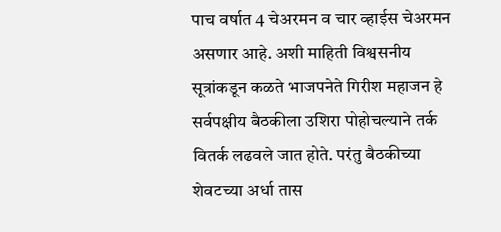पाच वर्षात 4 चेअरमन व चार व्हाईस चेअरमन असणार आहे. अशी माहिती विश्वसनीय सूत्रांकडून कळते भाजपनेते गिरीश महाजन हे सर्वपक्षीय बैठकीला उशिरा पोहोचल्याने तर्क वितर्क लढवले जात होते. परंतु बैठकीच्या शेवटच्या अर्धा तास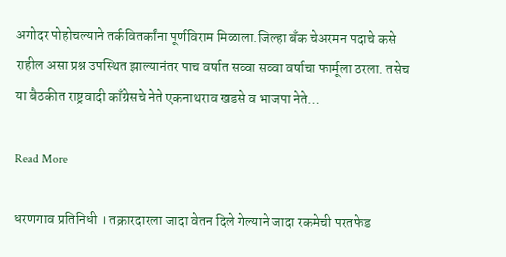अगोदर पोहोचल्याने तर्कवितर्कांना पूर्णविराम मिळाला.जिल्हा बँक चेअरमन पदाचे कसे राहील असा प्रश्न उपस्थित झाल्यानंतर पाच वर्षात सव्वा सव्वा वर्षाचा फार्मूला ठरला. तसेच या बैठकीत राष्ट्रवादी काँग्रेसचे नेते एकनाथराव खडसे व भाजपा नेते…

Read More

धरणगाव प्रतिनिधी । तक्रारदारला जादा वेतन दिले गेल्याने जादा रकमेची परतफेड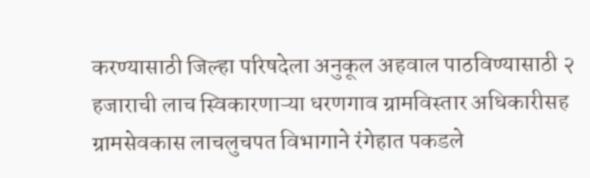करण्यासाठी जिल्हा परिषदेला अनुकूल अहवाल पाठविण्यासाठी २ हजाराची लाच स्विकारणाऱ्या धरणगाव ग्रामविस्तार अधिकारीसह ग्रामसेवकास लाचलुचपत विभागाने रंगेहात पकडले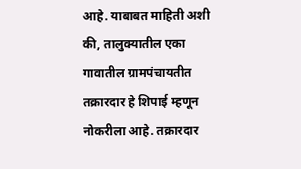आहे. याबाबत माहिती अशी की, तालुक्यातील एका गावातील ग्रामपंचायतीत तक्रारदार हे शिपाई म्हणून नोकरीला आहे. तक्रारदार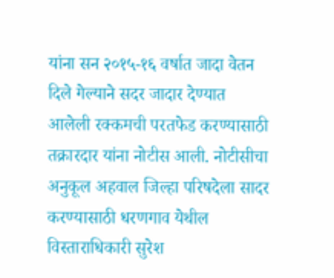यांना सन २०१५-१६ वर्षात जादा वेतन दिले गेल्याने सदर जादार देण्यात आलेली रक्कमची परतफेड करण्यासाठी तक्रारदार यांना नोटीस आली. नोटीसीचा अनुकूल अहवाल जिल्हा परिषदेला सादर करण्यासाठी धरणगाव येथील विस्ताराधिकारी सुरेश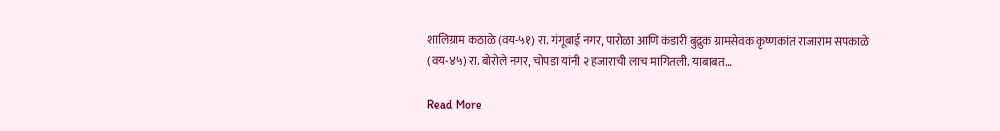शालिग्राम कठाळे (वय-५१) रा. गंगूबाई नगर, पारोळा आणि कंडारी बुद्रुक ग्रामसेवक कृष्णकांत राजाराम सपकाळे (वय-४५) रा. बोरोले नगर, चोपडा यांनी २ हजाराची लाच मागितली. याबाबत…

Read More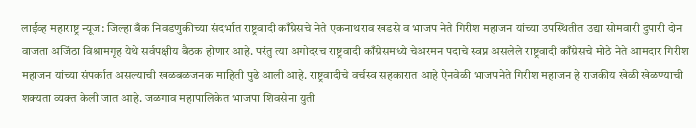लाईव्ह महाराष्ट्र न्यूज: जिल्हा बँक निवडणुकीच्या संदर्भात राष्ट्रवादी काँग्रेसचे नेते एकनाथराव खडसे व भाजप नेते गिरीश महाजन यांच्या उपस्थितीत उद्या सोमवारी दुपारी दोन वाजता अजिंठा विश्रामगृह येथे सर्वपक्षीय बैठक होणार आहे. परंतु त्या अगोदरच राष्ट्रवादी काँग्रेसमध्ये चेअरमन पदाचे स्वप्न असलेले राष्ट्रवादी काँग्रेसचे मोठे नेते आमदार गिरीश महाजन यांच्या संपर्कात असल्याची खळबळजनक माहिती पुढे आली आहे. राष्ट्रवादीचे वर्चस्व सहकारात आहे ऐनवेळी भाजपनेते गिरीश महाजन हे राजकीय खेळी खेळण्याची शक्यता व्यक्त केली जात आहे. जळगाव महापालिकेत भाजपा शिवसेना युती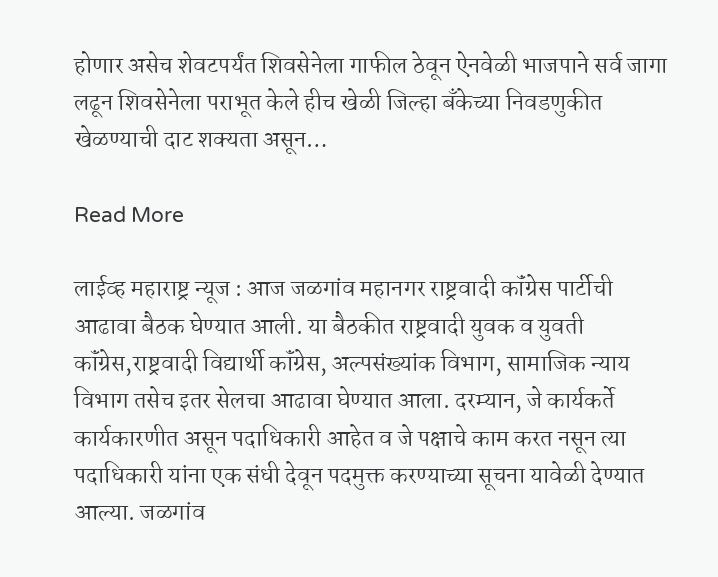होणार असेच शेवटपर्यंत शिवसेनेला गाफील ठेवून ऐनवेळी भाजपाने सर्व जागा लढून शिवसेनेला पराभूत केले हीच खेळी जिल्हा बँकेच्या निवडणुकीत खेळण्याची दाट शक्यता असून…

Read More

लाईव्ह महाराष्ट्र न्यूज : आज जळगांव महानगर राष्ट्रवादी कॉंग्रेस पार्टीची आढावा बैठक घेण्यात आली. या बैठकीत राष्ट्रवादी युवक व युवती कॉंग्रेस,राष्ट्रवादी विद्यार्थी कॉंग्रेस, अल्पसंख्यांक विभाग, सामाजिक न्याय विभाग तसेच इतर सेलचा आढावा घेण्यात आला. दरम्यान, जे कार्यकर्ते कार्यकारणीत असून पदाधिकारी आहेत व जे पक्षाचे काम करत नसून त्या पदाधिकारी यांना एक संधी देवून पदमुक्त करण्याच्या सूचना यावेळी देण्यात आल्या. जळगांव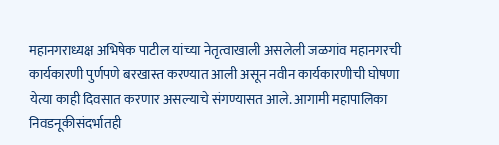महानगराध्यक्ष अभिषेक पाटील यांच्या नेतृत्वाखाली असलेली जळगांव महानगरची कार्यकारणी पुर्णपणे बरखास्त करण्यात आली असून नवीन कार्यकारणीची घोषणा येत्या काही दिवसात करणार असल्याचे संगण्यासत आले. आगामी महापालिका निवडनूकीसंदर्भातही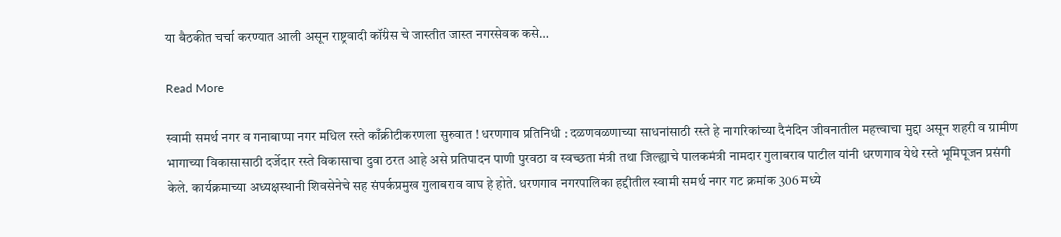या बैठकीत चर्चा करण्यात आली असून राष्ट्रवादी कॉंग्रेस चे जास्तीत जास्त नगरसेवक कसे…

Read More

स्वामी समर्थ नगर व गनाबाप्पा नगर मधिल रस्ते काँक्रीटीकरणला सुरुवात ! धरणगाव प्रतिनिधी : दळणवळणाच्या साधनांसाठी रस्ते हे नागरिकांच्या दैनंदिन जीवनातील महत्त्वाचा मुद्दा असून शहरी व ग्रामीण भागाच्या विकासासाठी दर्जेदार रस्ते विकासाचा दुवा ठरत आहे असे प्रतिपादन पाणी पुरवठा व स्वच्छता मंत्री तथा जिल्ह्याचे पालकमंत्री नामदार गुलाबराव पाटील यांनी धरणगाव येथे रस्ते भूमिपूजन प्रसंगी केले. कार्यक्रमाच्या अध्यक्षस्थानी शिवसेनेचे सह संपर्कप्रमुख गुलाबराव वाघ हे होते. धरणगाव नगरपालिका हद्दीतील स्वामी समर्थ नगर गट क्रमांक 306 मध्ये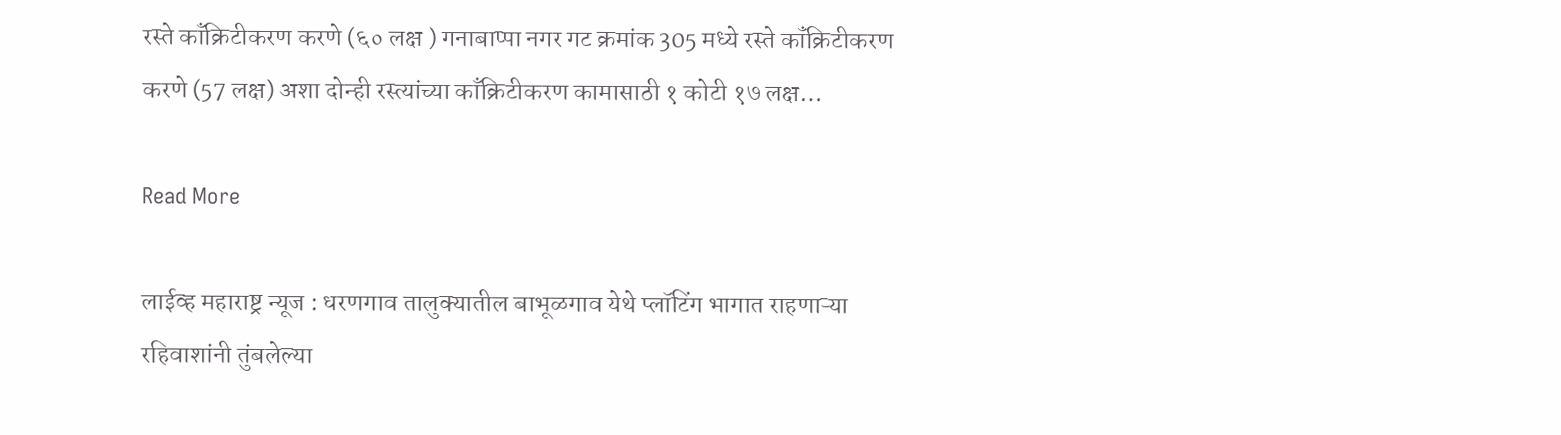रस्ते कॉंक्रिटीकरण करणे (६० लक्ष ) गनाबाप्पा नगर गट क्रमांक 305 मध्ये रस्ते कॉंक्रिटीकरण करणे (57 लक्ष) अशा दोन्ही रस्त्यांच्या काँक्रिटीकरण कामासाठी १ कोटी १७ लक्ष…

Read More

लाईव्ह महाराष्ट्र न्यूज : धरणगाव तालुक्यातील बाभूळगाव येथे प्लॉटिंग भागात राहणाऱ्या रहिवाशांनी तुंबलेल्या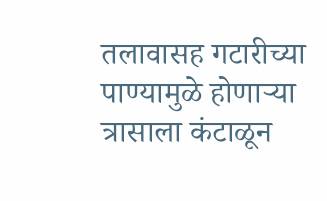तलावासह गटारीच्या पाण्यामुळे होणाऱ्या त्रासाला कंटाळून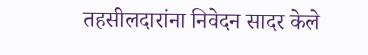तहसीलदारांना निवेदन सादर केले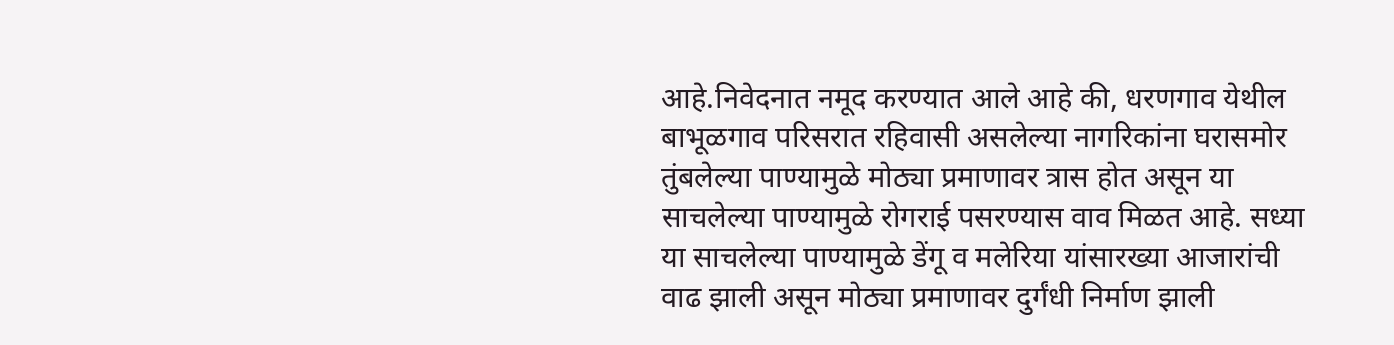आहे.निवेदनात नमूद करण्यात आले आहे की, धरणगाव येथील बाभूळगाव परिसरात रहिवासी असलेल्या नागरिकांना घरासमोर तुंबलेल्या पाण्यामुळे मोठ्या प्रमाणावर त्रास होत असून या साचलेल्या पाण्यामुळे रोगराई पसरण्यास वाव मिळत आहे. सध्या या साचलेल्या पाण्यामुळे डेंगू व मलेरिया यांसारख्या आजारांची वाढ झाली असून मोठ्या प्रमाणावर दुर्गंधी निर्माण झाली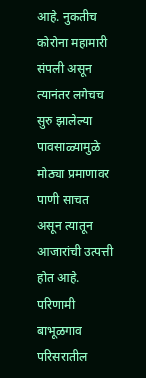आहे. नुकतीच कोरोना महामारी संपली असून त्यानंतर लगेचच सुरु झालेल्या पावसाळ्यामुळे मोठ्या प्रमाणावर पाणी साचत असून त्यातून आजारांची उत्पत्ती होत आहे. परिणामी बाभूळगाव परिसरातील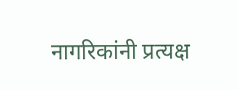नागरिकांनी प्रत्यक्ष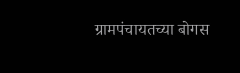ग्रामपंचायतच्या बोगस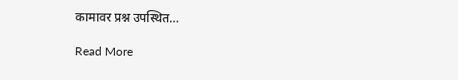कामावर प्रश्न उपस्थित…

Read More